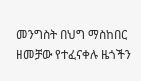መንግስት በህግ ማስከበር ዘመቻው የተፈናቀሉ ዜጎችን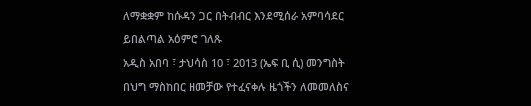ለማቋቋም ከሱዳን ጋር በትብብር እንደሚሰራ አምባሳደር ይበልጣል አዕምሮ ገለጹ
አዲስ አበባ ፣ ታህሳስ 10 ፣ 2013 (ኤፍ ቢ ሲ) መንግስት በህግ ማስከበር ዘመቻው የተፈናቀሉ ዜጎችን ለመመለስና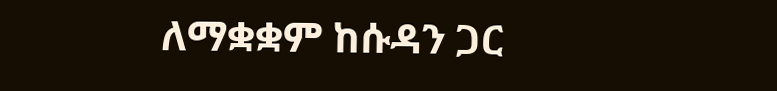ለማቋቋም ከሱዳን ጋር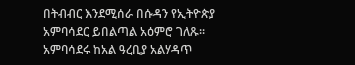በትብብር እንደሚሰራ በሱዳን የኢትዮጵያ አምባሳደር ይበልጣል አዕምሮ ገለጹ፡፡
አምባሳደሩ ከአል ዓረቢያ አልሃዳጥ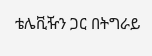ቴሌቪዥን ጋር በትግራይ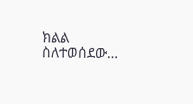ክልል ስለተወሰደው…